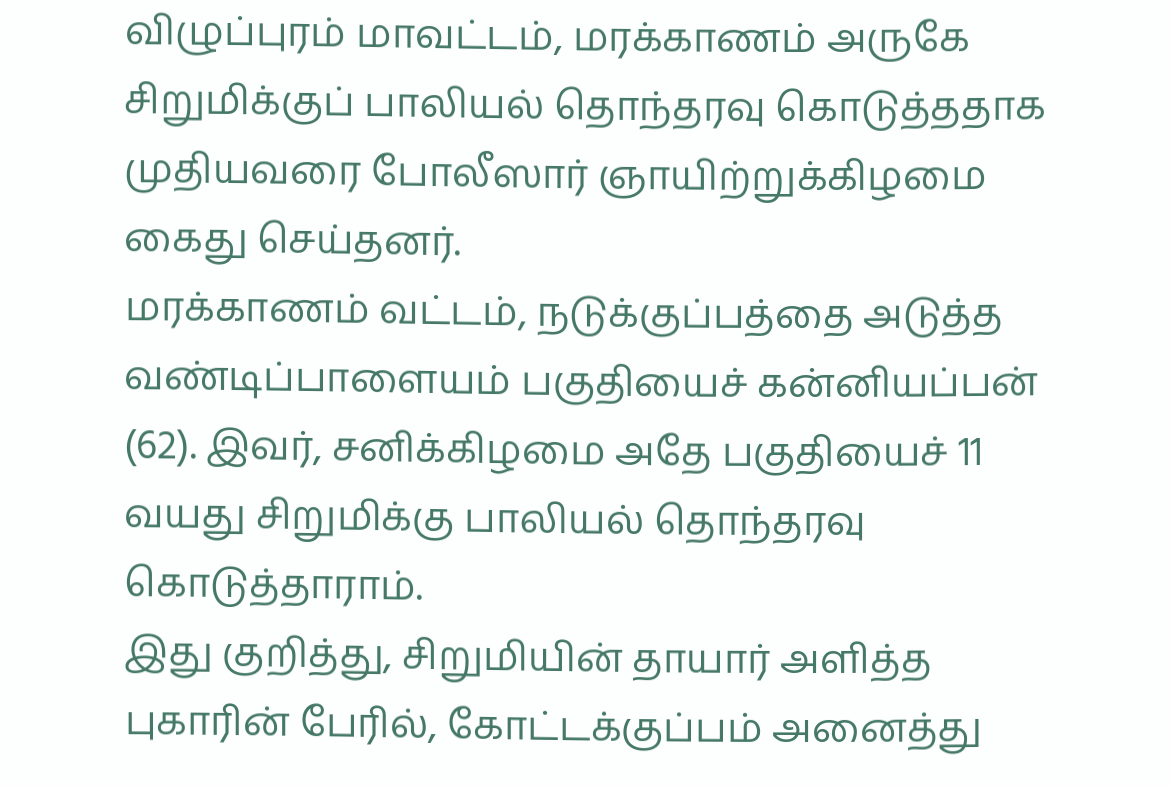விழுப்புரம் மாவட்டம், மரக்காணம் அருகே சிறுமிக்குப் பாலியல் தொந்தரவு கொடுத்ததாக முதியவரை போலீஸார் ஞாயிற்றுக்கிழமை கைது செய்தனர்.
மரக்காணம் வட்டம், நடுக்குப்பத்தை அடுத்த வண்டிப்பாளையம் பகுதியைச் கன்னியப்பன் (62). இவர், சனிக்கிழமை அதே பகுதியைச் 11 வயது சிறுமிக்கு பாலியல் தொந்தரவு கொடுத்தாராம்.
இது குறித்து, சிறுமியின் தாயார் அளித்த புகாரின் பேரில், கோட்டக்குப்பம் அனைத்து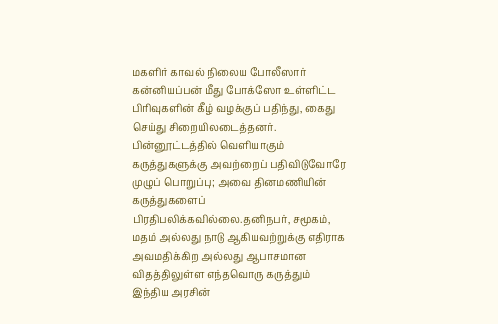மகளிர் காவல் நிலைய போலீஸார் கன்னியப்பன் மீது போக்ஸோ உள்ளிட்ட பிரிவுகளின் கீழ் வழக்குப் பதிந்து, கைது செய்து சிறையிலடைத்தனர்.
பின்னூட்டத்தில் வெளியாகும் கருத்துகளுக்கு அவற்றைப் பதிவிடுவோரே முழுப் பொறுப்பு; அவை தினமணியின் கருத்துகளைப் பிரதிபலிக்கவில்லை.தனிநபர், சமூகம், மதம் அல்லது நாடு ஆகியவற்றுக்கு எதிராக அவமதிக்கிற அல்லது ஆபாசமான விதத்திலுள்ள எந்தவொரு கருத்தும் இந்திய அரசின்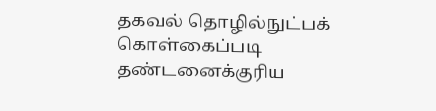தகவல் தொழில்நுட்பக் கொள்கைப்படி தண்டனைக்குரிய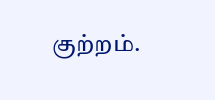குற்றம்.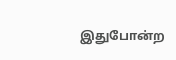இதுபோன்ற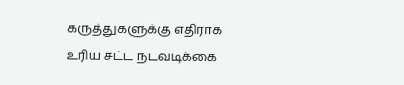கருத்துகளுக்கு எதிராக உரிய சட்ட நடவடிக்கை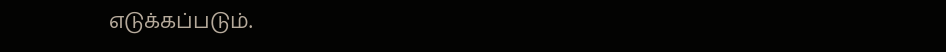எடுக்கப்படும்.